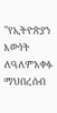''የኢትዮጵያን እውነት ለዓለምአቀፉ ማህበረሰብ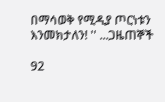በማሳወቅ የሚዲያ ጦርነቱን እንመክታለን! '' ...ጋዜጠኞች

92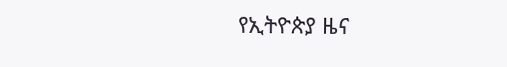የኢትዮጵያ ዜና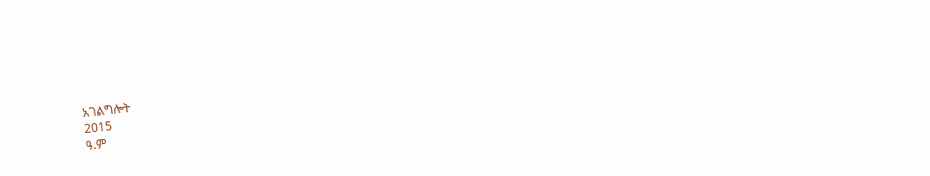አገልግሎት
2015
ዓ.ም